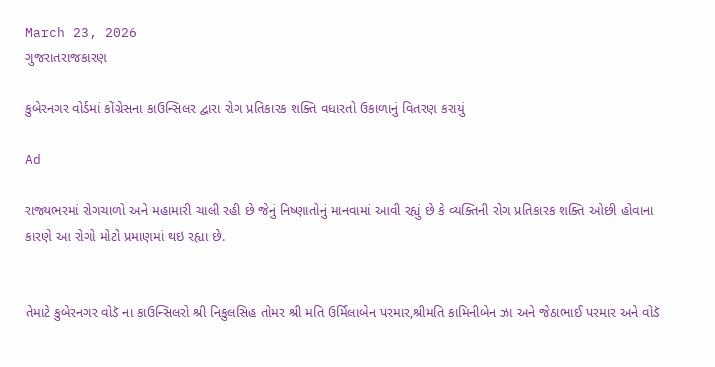March 23, 2026
ગુજરાતરાજકારણ

કુબેરનગર વોર્ડમાં કોંગ્રેસના કાઉન્સિલર દ્વારા રોગ પ્રતિકારક શક્તિ વધારતો ઉકાળાનું વિતરણ કરાયું

Ad

રાજ્યભરમાં રોગચાળો અને મહામારી ચાલી રહી છે જેનું નિષ્ણાતોનું માનવામાં આવી રહ્યું છે કે વ્યક્તિની રોગ પ્રતિકારક શક્તિ ઓછી હોવાના કારણે આ રોગો મોટો પ્રમાણમાં થઇ રહ્યા છે.


તેમાટે કુબેરનગર વોડૅ ના કાઉન્સિલરો શ્રી નિકુલસિહ તોમર શ્રી મતિ ઉર્મિલાબેન પરમાર,શ્રીમતિ કામિનીબેન ઝા અને જેઠાભાઈ પરમાર અને વોડૅ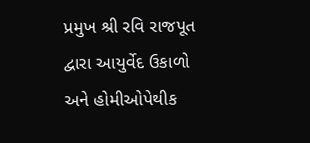પ્રમુખ શ્રી રવિ રાજપૂત દ્વારા આયુર્વેદ ઉકાળો અને હોમીઓપેથીક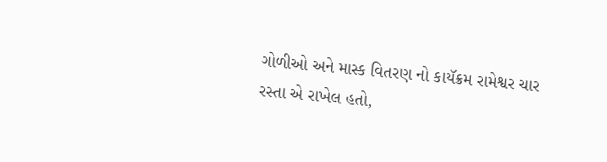ગોળીઓ અને માસ્ક વિતરણ નો કાયૅક્રમ રામેશ્વર ચાર રસ્તા એ રાખેલ હતો,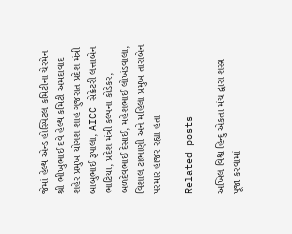જેમાં હેલ્થ એન્ડ હોસ્પિટલ કમિટીના ચેરમેન શ્રી ભીખુભાઈ દવે હેલ્થ કમિટી અમદાવાદ શહેર પ્રમુખ યોગશ શાહ ગુજરાત પ્રદેશ મંત્રી બાબુભાઈ રૂપાલા, AICC સેક્રેટરી લત્તાબેન ભાટિયા, પ્રદેશ મંત્રી કલ્પના કોડેકર, બળદેવભાઈ દેસાઈ, મહેશભાઈ લોખંડવાલા, વિશાલ ટાભાણી અને મહિલા પ્રમુખ તારાબેન પરમાર હાજર રહ્યા હતા

Related posts

અખિલ વિશ્વ હિન્દુ એકતા મંચ દ્વારા શસ્ત્ર પૂજા કરવામાં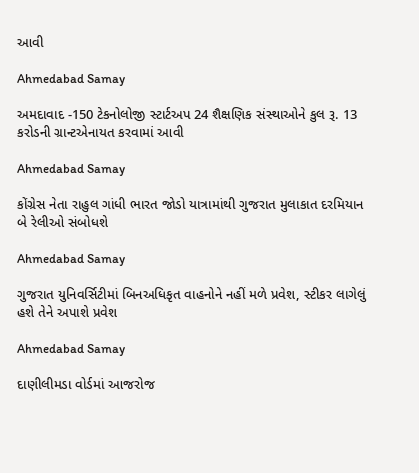આવી

Ahmedabad Samay

અમદાવાદ -150 ટેકનોલોજી સ્ટાર્ટઅપ 24 શૈક્ષણિક સંસ્થાઓને કુલ રૂ. 13 કરોડની ગ્રાન્ટએનાયત કરવામાં આવી

Ahmedabad Samay

કોંગ્રેસ નેતા રાહુલ ગાંધી ભારત જોડો યાત્રામાંથી ગુજરાત મુલાકાત દરમિયાન બે રેલીઓ સંબોધશે

Ahmedabad Samay

ગુજરાત યુનિવર્સિટીમાં બિનઅધિકૃત વાહનોને નહીં મળે પ્રવેશ, સ્ટીકર લાગેલું હશે તેને અપાશે પ્રવેશ

Ahmedabad Samay

દાણીલીમડા વોર્ડમાં આજરોજ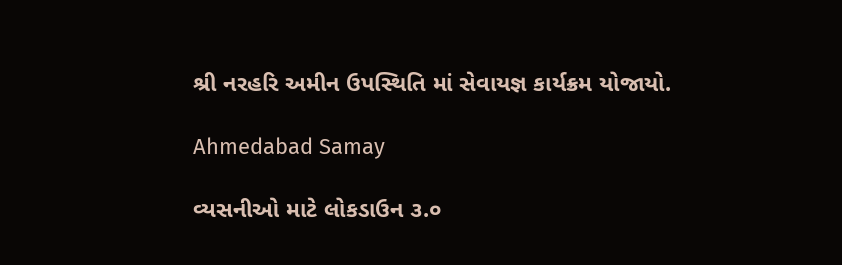શ્રી નરહરિ અમીન ઉપસ્થિતિ માં સેવાયજ્ઞ કાર્યક્રમ યોજાયો.

Ahmedabad Samay

વ્યસનીઓ માટે લોકડાઉન ૩.૦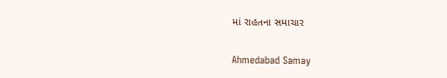માં રાહતના સમાચાર

Ahmedabad Samay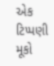એક ટિપ્પણી મૂકો